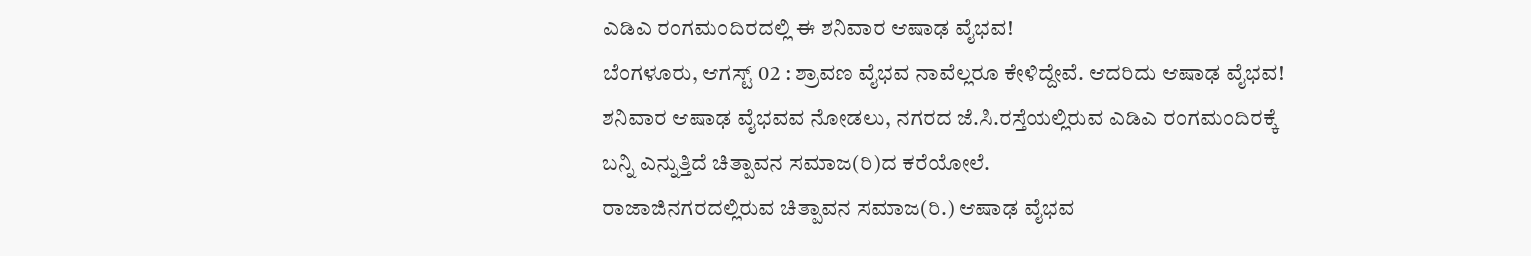ಎಡಿಎ ರಂಗಮಂದಿರದಲ್ಲಿ ಈ ಶನಿವಾರ ಆಷಾಢ ವೈಭವ!
ಬೆಂಗಳೂರು, ಆಗಸ್ಟ್ 02 : ಶ್ರಾವಣ ವೈಭವ ನಾವೆಲ್ಲರೂ ಕೇಳಿದ್ದೇವೆ. ಆದರಿದು ಆಷಾಢ ವೈಭವ! ಶನಿವಾರ ಆಷಾಢ ವೈಭವವ ನೋಡಲು, ನಗರದ ಜೆ.ಸಿ.ರಸ್ತೆಯಲ್ಲಿರುವ ಎಡಿಎ ರಂಗಮಂದಿರಕ್ಕೆ ಬನ್ನಿ ಎನ್ನುತ್ತಿದೆ ಚಿತ್ಪಾವನ ಸಮಾಜ(ರಿ)ದ ಕರೆಯೋಲೆ.
ರಾಜಾಜಿನಗರದಲ್ಲಿರುವ ಚಿತ್ಪಾವನ ಸಮಾಜ(ರಿ.) ಆಷಾಢ ವೈಭವ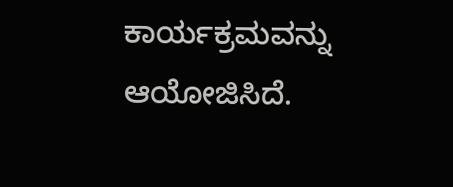ಕಾರ್ಯಕ್ರಮವನ್ನು ಆಯೋಜಿಸಿದೆ.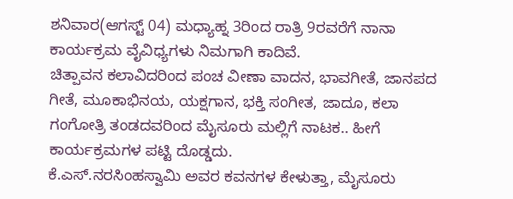ಶನಿವಾರ(ಆಗಸ್ಟ್ 04) ಮಧ್ಯಾಹ್ನ 3ರಿಂದ ರಾತ್ರಿ 9ರವರೆಗೆ ನಾನಾ ಕಾರ್ಯಕ್ರಮ ವೈವಿಧ್ಯಗಳು ನಿಮಗಾಗಿ ಕಾದಿವೆ.
ಚಿತ್ಪಾವನ ಕಲಾವಿದರಿಂದ ಪಂಚ ವೀಣಾ ವಾದನ, ಭಾವಗೀತೆ, ಜಾನಪದ ಗೀತೆ, ಮೂಕಾಭಿನಯ, ಯಕ್ಷಗಾನ, ಭಕ್ತಿ ಸಂಗೀತ, ಜಾದೂ, ಕಲಾ ಗಂಗೋತ್ರಿ ತಂಡದವರಿಂದ ಮೈಸೂರು ಮಲ್ಲಿಗೆ ನಾಟಕ.. ಹೀಗೆ ಕಾರ್ಯಕ್ರಮಗಳ ಪಟ್ಟಿ ದೊಡ್ಡದು.
ಕೆ.ಎಸ್.ನರಸಿಂಹಸ್ವಾಮಿ ಅವರ ಕವನಗಳ ಕೇಳುತ್ತಾ, ಮೈಸೂರು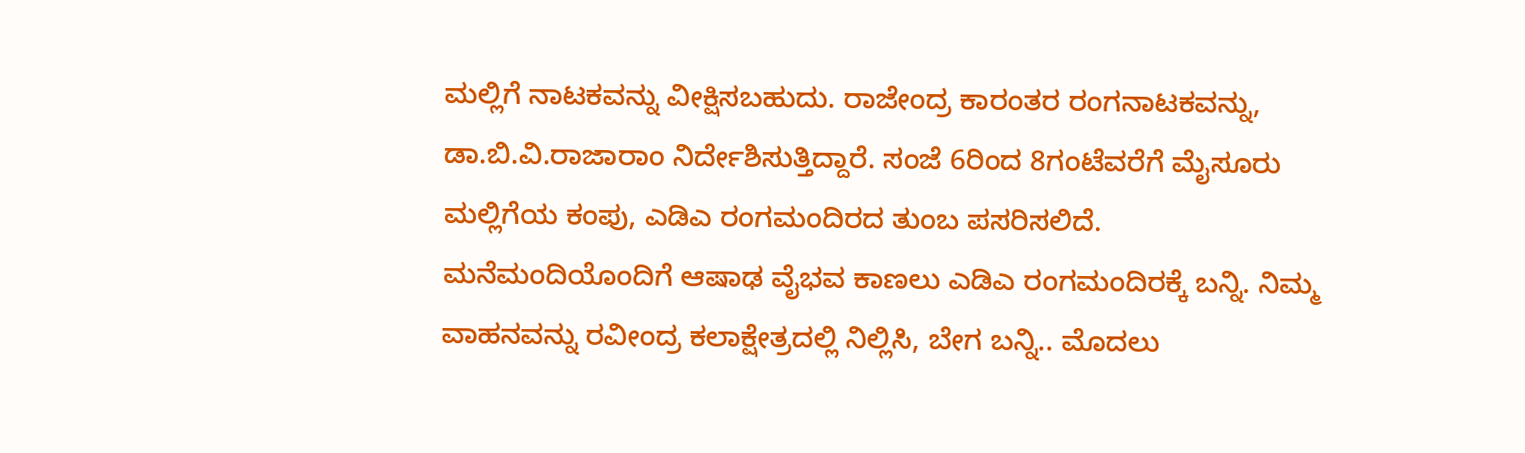ಮಲ್ಲಿಗೆ ನಾಟಕವನ್ನು ವೀಕ್ಷಿಸಬಹುದು. ರಾಜೇಂದ್ರ ಕಾರಂತರ ರಂಗನಾಟಕವನ್ನು, ಡಾ.ಬಿ.ವಿ.ರಾಜಾರಾಂ ನಿರ್ದೇಶಿಸುತ್ತಿದ್ದಾರೆ. ಸಂಜೆ 6ರಿಂದ 8ಗಂಟೆವರೆಗೆ ಮೈಸೂರು ಮಲ್ಲಿಗೆಯ ಕಂಪು, ಎಡಿಎ ರಂಗಮಂದಿರದ ತುಂಬ ಪಸರಿಸಲಿದೆ.
ಮನೆಮಂದಿಯೊಂದಿಗೆ ಆಷಾಢ ವೈಭವ ಕಾಣಲು ಎಡಿಎ ರಂಗಮಂದಿರಕ್ಕೆ ಬನ್ನಿ. ನಿಮ್ಮ ವಾಹನವನ್ನು ರವೀಂದ್ರ ಕಲಾಕ್ಷೇತ್ರದಲ್ಲಿ ನಿಲ್ಲಿಸಿ, ಬೇಗ ಬನ್ನಿ.. ಮೊದಲು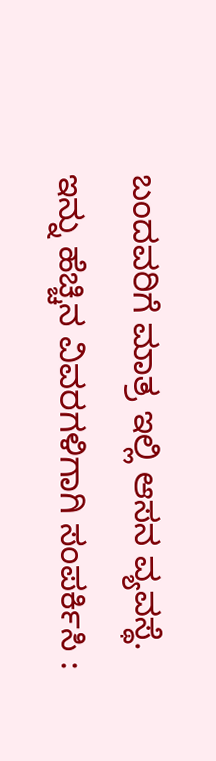ಬಂದವರಿಗೆ ಮಾತ್ರ ಇಲ್ಲಿ ಆಸನ ವ್ಯವಸ್ಥೆ.
ಇನ್ನು ಹೆಚ್ಚಿನ ವಿವರಗಳಿಗಾಗಿ ಸಂಪರ್ಕಿಸಿ :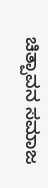ಚಿತ್ಪಾವನ ಸಮಾಜ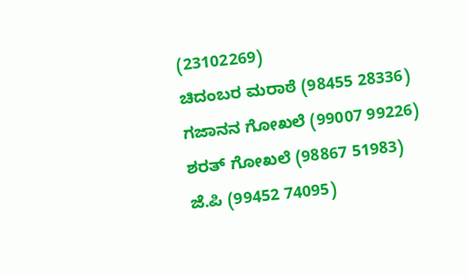(23102269)
ಚಿದಂಬರ ಮರಾಠೆ (98455 28336)
ಗಜಾನನ ಗೋಖಲೆ (99007 99226)
ಶರತ್ ಗೋಖಲೆ (98867 51983)
ಜೆ.ಪಿ (99452 74095)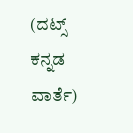(ದಟ್ಸ್ ಕನ್ನಡ ವಾರ್ತೆ)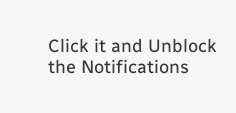Click it and Unblock the Notifications